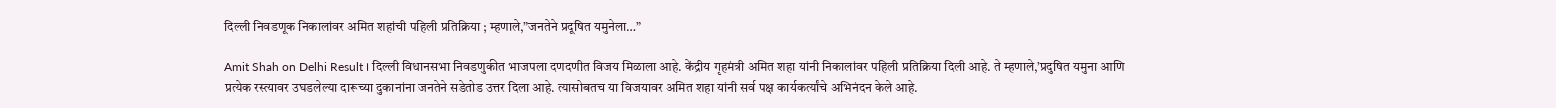दिल्ली निवडणूक निकालांवर अमित शहांची पहिली प्रतिक्रिया ; म्हणाले,”जनतेने प्रदूषित यमुनेला…”

Amit Shah on Delhi Result । दिल्ली विधानसभा निवडणुकीत भाजपला दणदणीत विजय मिळाला आहे. केंद्रीय गृहमंत्री अमित शहा यांनी निकालांवर पहिली प्रतिक्रिया दिली आहे. ते म्हणाले,’प्रदुषित यमुना आणि प्रत्येक रस्त्यावर उघडलेल्या दारूच्या दुकानांना जनतेने सडेतोड उत्तर दिला आहे. त्यासोबतच या विजयावर अमित शहा यांनी सर्व पक्ष कार्यकर्त्यांचे अभिनंदन केले आहे.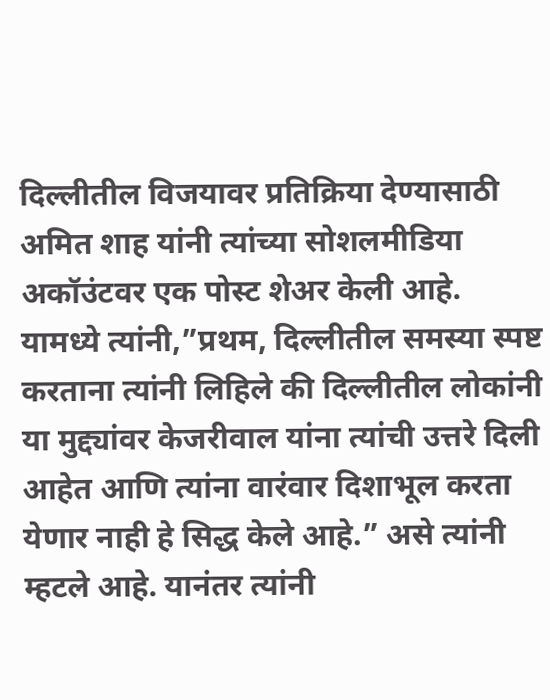दिल्लीतील विजयावर प्रतिक्रिया देण्यासाठी अमित शाह यांनी त्यांच्या सोशलमीडिया अकॉउंटवर एक पोस्ट शेअर केली आहे. यामध्ये त्यांनी,”प्रथम, दिल्लीतील समस्या स्पष्ट करताना त्यांनी लिहिले की दिल्लीतील लोकांनी या मुद्द्यांवर केजरीवाल यांना त्यांची उत्तरे दिली आहेत आणि त्यांना वारंवार दिशाभूल करता येणार नाही हे सिद्ध केले आहे.” असे त्यांनी म्हटले आहे. यानंतर त्यांनी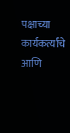पक्षाच्या कार्यकर्त्यांचे आणि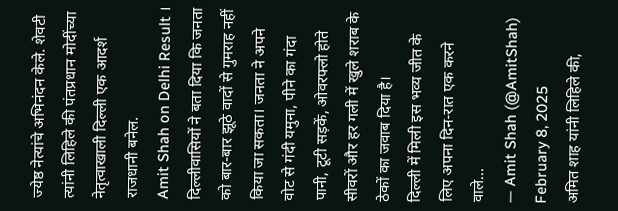ज्येष्ठ नेत्यांचे अभिनंदन केले. शेवटी त्यांनी लिहिले की पंतप्रधान मोदींच्या नेतृत्वाखाली दिल्ली एक आदर्श राजधानी बनेल.
Amit Shah on Delhi Result ।
दिल्लीवासियों ने बता दिया कि जनता को बार-बार झूठे वादों से गुमराह नहीं किया जा सकता। जनता ने अपने वोट से गंदी यमुना, पीने का गंदा पानी, टूटी सड़कें, ओवरफ्लो होते सीवरों और हर गली में खुले शराब के ठेकों का जवाब दिया है।
दिल्ली में मिली इस भव्य जीत के लिए अपना दिन-रात एक करने वाले…
— Amit Shah (@AmitShah) February 8, 2025
अमित शाह यांनी लिहिले की,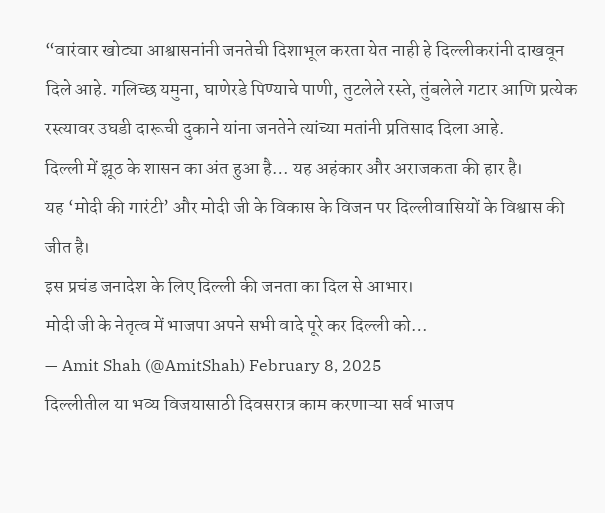“वारंवार खोट्या आश्वासनांनी जनतेची दिशाभूल करता येत नाही हे दिल्लीकरांनी दाखवून दिले आहे. गलिच्छ यमुना, घाणेरडे पिण्याचे पाणी, तुटलेले रस्ते, तुंबलेले गटार आणि प्रत्येक रस्त्यावर उघडी दारूची दुकाने यांना जनतेने त्यांच्या मतांनी प्रतिसाद दिला आहे.
दिल्ली में झूठ के शासन का अंत हुआ है… यह अहंकार और अराजकता की हार है।
यह ‘मोदी की गारंटी’ और मोदी जी के विकास के विजन पर दिल्लीवासियों के विश्वास की जीत है।
इस प्रचंड जनादेश के लिए दिल्ली की जनता का दिल से आभार।
मोदी जी के नेतृत्व में भाजपा अपने सभी वादे पूरे कर दिल्ली को…
— Amit Shah (@AmitShah) February 8, 2025
दिल्लीतील या भव्य विजयासाठी दिवसरात्र काम करणाऱ्या सर्व भाजप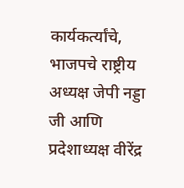कार्यकर्त्यांचे, भाजपचे राष्ट्रीय अध्यक्ष जेपी नड्डा जी आणि प्रदेशाध्यक्ष वीरेंद्र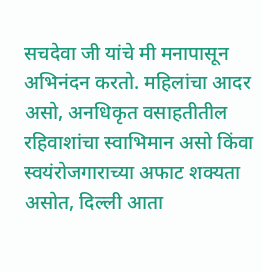सचदेवा जी यांचे मी मनापासून अभिनंदन करतो. महिलांचा आदर असो, अनधिकृत वसाहतीतील रहिवाशांचा स्वाभिमान असो किंवा स्वयंरोजगाराच्या अफाट शक्यता असोत, दिल्ली आता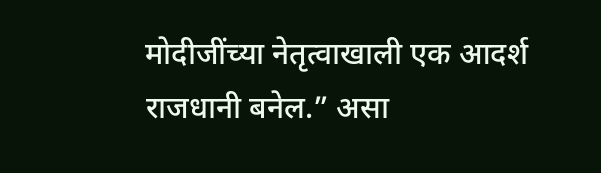मोदीजींच्या नेतृत्वाखाली एक आदर्श राजधानी बनेल.” असा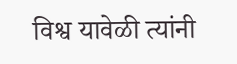विश्व यावेळी त्यांनी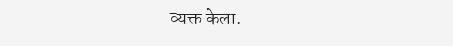व्यक्त केला.